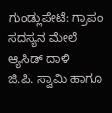ಗುಂಡ್ಲುಪೇಟೆ: ಗ್ರಾಪಂ ಸದಸ್ಯನ ಮೇಲೆ ಆ್ಯಸಿಡ್ ದಾಳಿ
ಜಿ.ಪಿ. ಸ್ವಾಮಿ ಹಾಗೂ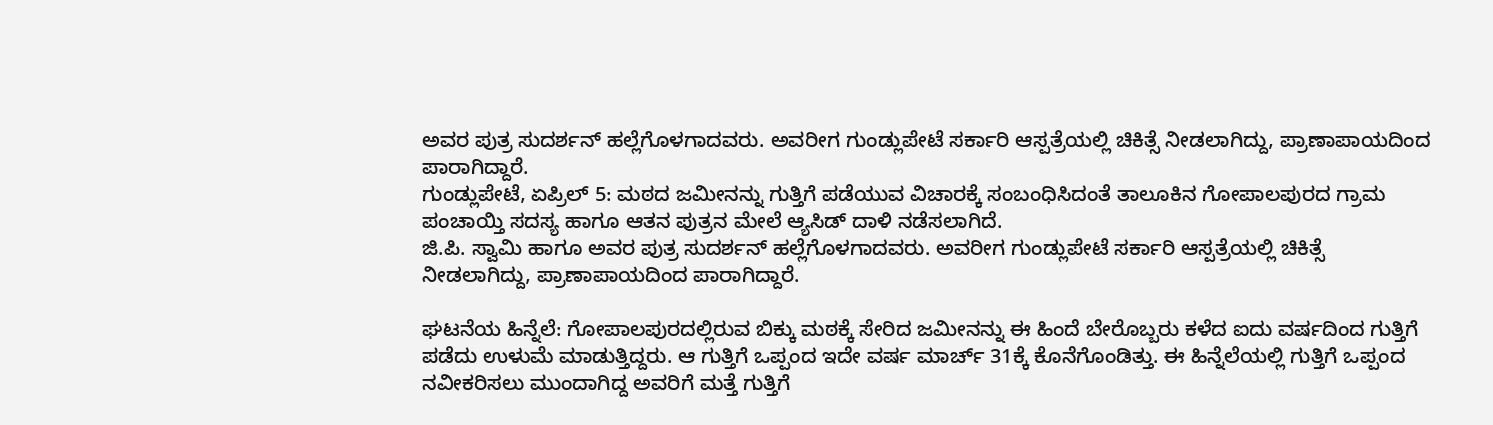ಅವರ ಪುತ್ರ ಸುದರ್ಶನ್ ಹಲ್ಲೆಗೊಳಗಾದವರು. ಅವರೀಗ ಗುಂಡ್ಲುಪೇಟೆ ಸರ್ಕಾರಿ ಆಸ್ಪತ್ರೆಯಲ್ಲಿ ಚಿಕಿತ್ಸೆ ನೀಡಲಾಗಿದ್ದು, ಪ್ರಾಣಾಪಾಯದಿಂದ ಪಾರಾಗಿದ್ದಾರೆ.
ಗುಂಡ್ಲುಪೇಟೆ, ಏಪ್ರಿಲ್ 5: ಮಠದ ಜಮೀನನ್ನು ಗುತ್ತಿಗೆ ಪಡೆಯುವ ವಿಚಾರಕ್ಕೆ ಸಂಬಂಧಿಸಿದಂತೆ ತಾಲೂಕಿನ ಗೋಪಾಲಪುರದ ಗ್ರಾಮ ಪಂಚಾಯ್ತಿ ಸದಸ್ಯ ಹಾಗೂ ಆತನ ಪುತ್ರನ ಮೇಲೆ ಆ್ಯಸಿಡ್ ದಾಳಿ ನಡೆಸಲಾಗಿದೆ.
ಜಿ.ಪಿ. ಸ್ವಾಮಿ ಹಾಗೂ ಅವರ ಪುತ್ರ ಸುದರ್ಶನ್ ಹಲ್ಲೆಗೊಳಗಾದವರು. ಅವರೀಗ ಗುಂಡ್ಲುಪೇಟೆ ಸರ್ಕಾರಿ ಆಸ್ಪತ್ರೆಯಲ್ಲಿ ಚಿಕಿತ್ಸೆ ನೀಡಲಾಗಿದ್ದು, ಪ್ರಾಣಾಪಾಯದಿಂದ ಪಾರಾಗಿದ್ದಾರೆ.

ಘಟನೆಯ ಹಿನ್ನೆಲೆ: ಗೋಪಾಲಪುರದಲ್ಲಿರುವ ಬಿಕ್ಕು ಮಠಕ್ಕೆ ಸೇರಿದ ಜಮೀನನ್ನು ಈ ಹಿಂದೆ ಬೇರೊಬ್ಬರು ಕಳೆದ ಐದು ವರ್ಷದಿಂದ ಗುತ್ತಿಗೆ ಪಡೆದು ಉಳುಮೆ ಮಾಡುತ್ತಿದ್ದರು. ಆ ಗುತ್ತಿಗೆ ಒಪ್ಪಂದ ಇದೇ ವರ್ಷ ಮಾರ್ಚ್ 31ಕ್ಕೆ ಕೊನೆಗೊಂಡಿತ್ತು. ಈ ಹಿನ್ನೆಲೆಯಲ್ಲಿ ಗುತ್ತಿಗೆ ಒಪ್ಪಂದ ನವೀಕರಿಸಲು ಮುಂದಾಗಿದ್ದ ಅವರಿಗೆ ಮತ್ತೆ ಗುತ್ತಿಗೆ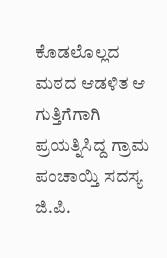ಕೊಡಲೊಲ್ಲದ ಮಠದ ಆಡಳಿತ ಆ ಗುತ್ತಿಗೆಗಾಗಿ ಪ್ರಯತ್ನಿಸಿದ್ದ ಗ್ರಾಮ ಪಂಚಾಯ್ತಿ ಸದಸ್ಯ ಜಿ.ಪಿ.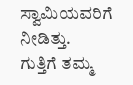ಸ್ವಾಮಿಯವರಿಗೆ ನೀಡಿತ್ತು.
ಗುತ್ತಿಗೆ ತಮ್ಮ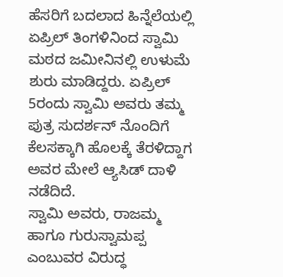ಹೆಸರಿಗೆ ಬದಲಾದ ಹಿನ್ನೆಲೆಯಲ್ಲಿ ಏಪ್ರಿಲ್ ತಿಂಗಳಿನಿಂದ ಸ್ವಾಮಿ ಮಠದ ಜಮೀನಿನಲ್ಲಿ ಉಳುಮೆ ಶುರು ಮಾಡಿದ್ದರು. ಏಪ್ರಿಲ್ 5ರಂದು ಸ್ವಾಮಿ ಅವರು ತಮ್ಮ ಪುತ್ರ ಸುದರ್ಶನ್ ನೊಂದಿಗೆ ಕೆಲಸಕ್ಕಾಗಿ ಹೊಲಕ್ಕೆ ತೆರಳಿದ್ದಾಗ ಅವರ ಮೇಲೆ ಆ್ಯಸಿಡ್ ದಾಳಿ ನಡೆದಿದೆ.
ಸ್ವಾಮಿ ಅವರು, ರಾಜಮ್ಮ ಹಾಗೂ ಗುರುಸ್ವಾಮಪ್ಪ ಎಂಬುವರ ವಿರುದ್ಧ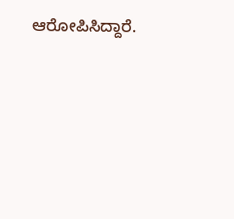ಆರೋಪಿಸಿದ್ದಾರೆ.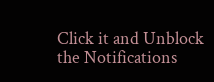Click it and Unblock the Notifications